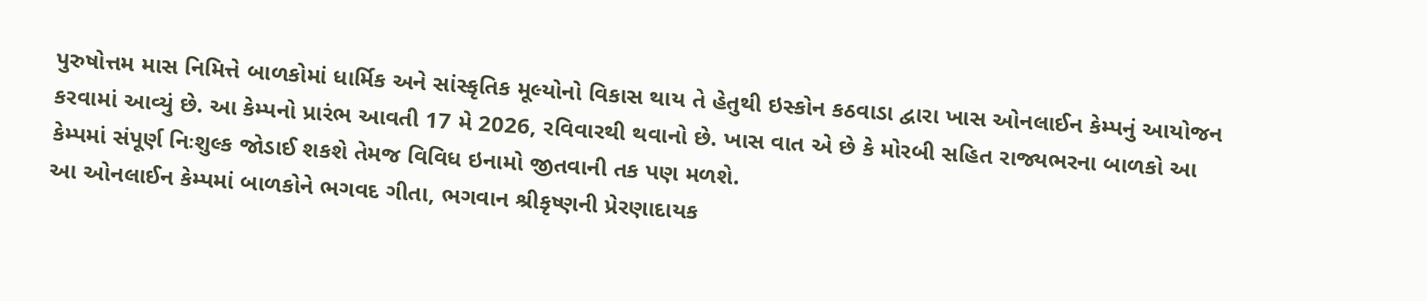પુરુષોત્તમ માસ નિમિત્તે બાળકોમાં ધાર્મિક અને સાંસ્કૃતિક મૂલ્યોનો વિકાસ થાય તે હેતુથી ઇસ્કોન કઠવાડા દ્વારા ખાસ ઓનલાઈન કેમ્પનું આયોજન કરવામાં આવ્યું છે. આ કેમ્પનો પ્રારંભ આવતી 17 મે 2026, રવિવારથી થવાનો છે. ખાસ વાત એ છે કે મોરબી સહિત રાજ્યભરના બાળકો આ કેમ્પમાં સંપૂર્ણ નિઃશુલ્ક જોડાઈ શકશે તેમજ વિવિધ ઇનામો જીતવાની તક પણ મળશે.
આ ઓનલાઈન કેમ્પમાં બાળકોને ભગવદ ગીતા, ભગવાન શ્રીકૃષ્ણની પ્રેરણાદાયક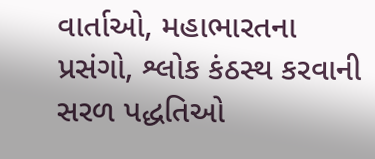વાર્તાઓ, મહાભારતના પ્રસંગો, શ્લોક કંઠસ્થ કરવાની સરળ પદ્ધતિઓ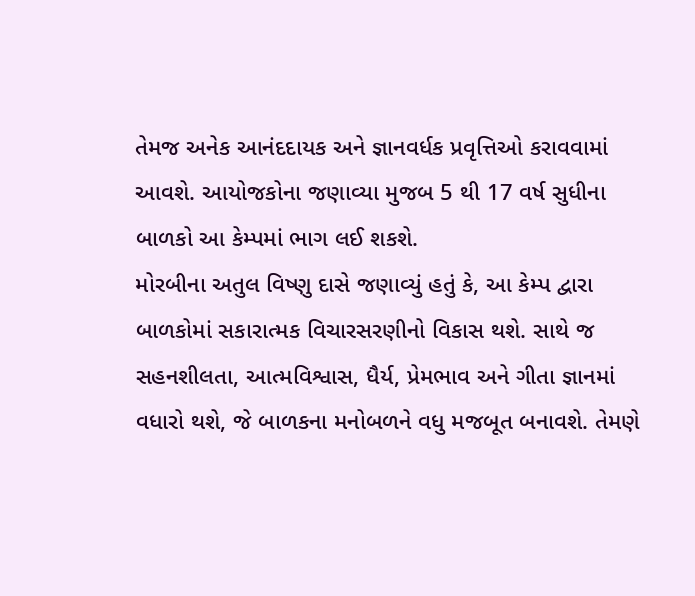તેમજ અનેક આનંદદાયક અને જ્ઞાનવર્ધક પ્રવૃત્તિઓ કરાવવામાં આવશે. આયોજકોના જણાવ્યા મુજબ 5 થી 17 વર્ષ સુધીના બાળકો આ કેમ્પમાં ભાગ લઈ શકશે.
મોરબીના અતુલ વિષ્ણુ દાસે જણાવ્યું હતું કે, આ કેમ્પ દ્વારા બાળકોમાં સકારાત્મક વિચારસરણીનો વિકાસ થશે. સાથે જ સહનશીલતા, આત્મવિશ્વાસ, ધૈર્ય, પ્રેમભાવ અને ગીતા જ્ઞાનમાં વધારો થશે, જે બાળકના મનોબળને વધુ મજબૂત બનાવશે. તેમણે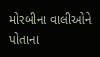મોરબીના વાલીઓને પોતાના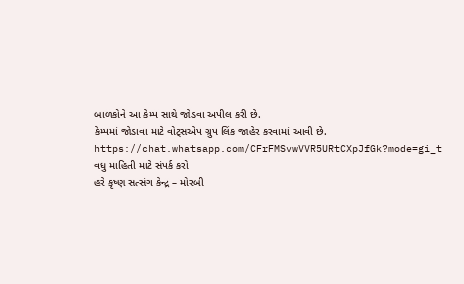બાળકોને આ કેમ્પ સાથે જોડવા અપીલ કરી છે.
કેમ્પમાં જોડાવા માટે વોટ્સએપ ગ્રુપ લિંક જાહેર કરવામાં આવી છે.
https://chat.whatsapp.com/CFrFMSvwVVR5URtCXpJfGk?mode=gi_t
વધુ માહિતી માટે સંપર્ક કરો
હરે કૃષ્ણ સત્સંગ કેન્દ્ર – મોરબી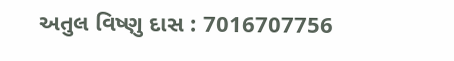અતુલ વિષ્ણુ દાસ : 7016707756